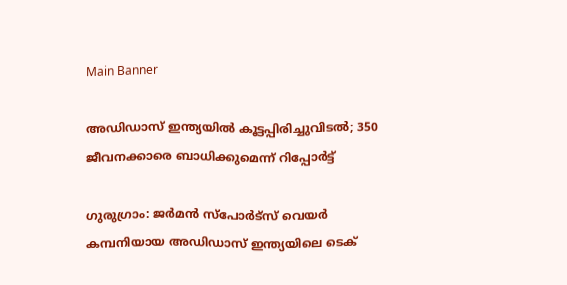Main Banner

അഡിഡാസ് ഇന്ത്യയില്‍ കൂട്ടപ്പിരിച്ചുവിടല്‍; 350 ജീവനക്കാരെ ബാധിക്കുമെന്ന് റിപ്പോര്‍ട്ട്

ഗുരുഗ്രാം: ജര്‍മന്‍ സ്‌പോര്‍ട്‌സ് വെയര്‍ കമ്പനിയായ അഡിഡാസ് ഇന്ത്യയിലെ ടെക്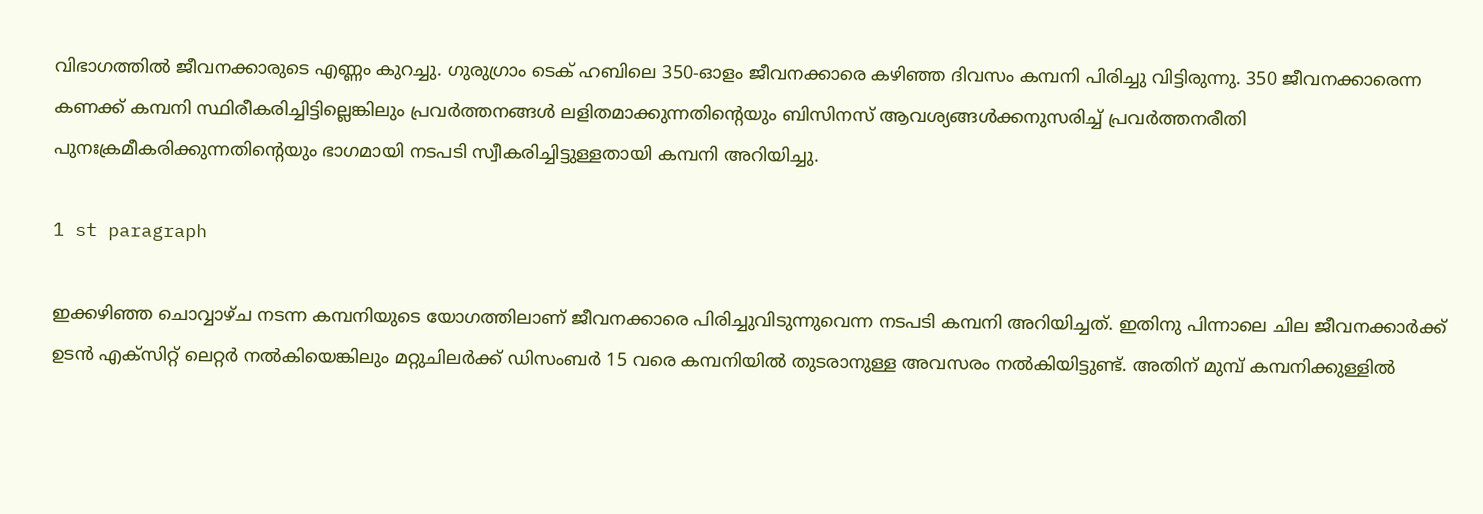വിഭാഗത്തില്‍ ജീവനക്കാരുടെ എണ്ണം കുറച്ചു. ഗുരുഗ്രാം ടെക് ഹബിലെ 350-ഓളം ജീവനക്കാരെ കഴിഞ്ഞ ദിവസം കമ്പനി പിരിച്ചു വിട്ടിരുന്നു. 350 ജീവനക്കാരെന്ന കണക്ക് കമ്പനി സ്ഥിരീകരിച്ചിട്ടില്ലെങ്കിലും പ്രവര്‍ത്തനങ്ങള്‍ ലളിതമാക്കുന്നതിന്റെയും ബിസിനസ് ആവശ്യങ്ങള്‍ക്കനുസരിച്ച് പ്രവര്‍ത്തനരീതി പുനഃക്രമീകരിക്കുന്നതിന്റെയും ഭാഗമായി നടപടി സ്വീകരിച്ചിട്ടുള്ളതായി കമ്പനി അറിയിച്ചു.

1 st paragraph

ഇക്കഴിഞ്ഞ ചൊവ്വാഴ്ച നടന്ന കമ്പനിയുടെ യോഗത്തിലാണ് ജീവനക്കാരെ പിരിച്ചുവിടുന്നുവെന്ന നടപടി കമ്പനി അറിയിച്ചത്. ഇതിനു പിന്നാലെ ചില ജീവനക്കാര്‍ക്ക് ഉടന്‍ എക്‌സിറ്റ് ലെറ്റര്‍ നല്‍കിയെങ്കിലും മറ്റുചിലര്‍ക്ക് ഡിസംബര്‍ 15 വരെ കമ്പനിയില്‍ തുടരാനുള്ള അവസരം നല്‍കിയിട്ടുണ്ട്. അതിന് മുമ്പ് കമ്പനിക്കുള്ളില്‍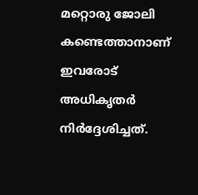മറ്റൊരു ജോലി കണ്ടെത്താനാണ് ഇവരോട് അധികൃതര്‍ നിര്‍ദ്ദേശിച്ചത്.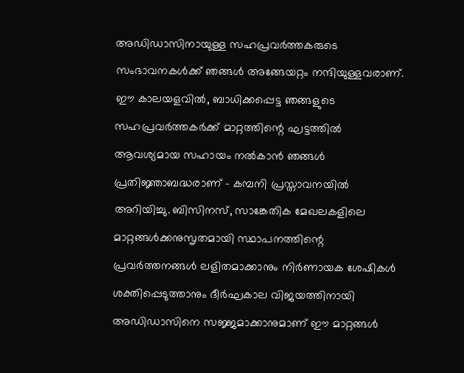അഡിഡാസിനായുള്ള സഹപ്രവര്‍ത്തകരുടെ സംഭാവനകള്‍ക്ക് ഞങ്ങള്‍ അങ്ങേയറ്റം നന്ദിയുള്ളവരാണ്. ഈ കാലയളവില്‍, ബാധിക്കപ്പെട്ട ഞങ്ങളുടെ സഹപ്രവര്‍ത്തകര്‍ക്ക് മാറ്റത്തിന്റെ ഘട്ടത്തില്‍ ആവശ്യമായ സഹായം നല്‍കാന്‍ ഞങ്ങള്‍ പ്രതിജ്ഞാബദ്ധരാണ് – കമ്പനി പ്രസ്താവനയില്‍ അറിയിച്ചു. ബിസിനസ്, സാങ്കേതിക മേഖലകളിലെ മാറ്റങ്ങള്‍ക്കനുസൃതമായി സ്ഥാപനത്തിന്റെ പ്രവര്‍ത്തനങ്ങള്‍ ലളിതമാക്കാനും നിര്‍ണായക ശേഷികള്‍ ശക്തിപ്പെടുത്താനും ദീര്‍ഘകാല വിജയത്തിനായി അഡിഡാസിനെ സജ്ജമാക്കാനുമാണ് ഈ മാറ്റങ്ങള്‍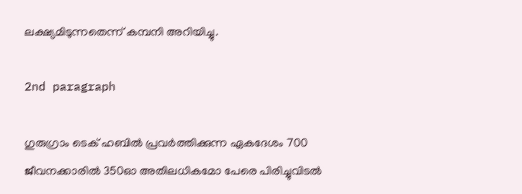ലക്ഷ്യമിടുന്നതെന്ന് കമ്പനി അറിയിച്ചു.

2nd paragraph

ഗുരുഗ്രാം ടെക് ഹബില്‍ പ്രവര്‍ത്തിക്കുന്ന ഏകദേശം 700 ജീവനക്കാരില്‍ 350ഓ അതിലധികമോ പേരെ പിരിച്ചുവിടല്‍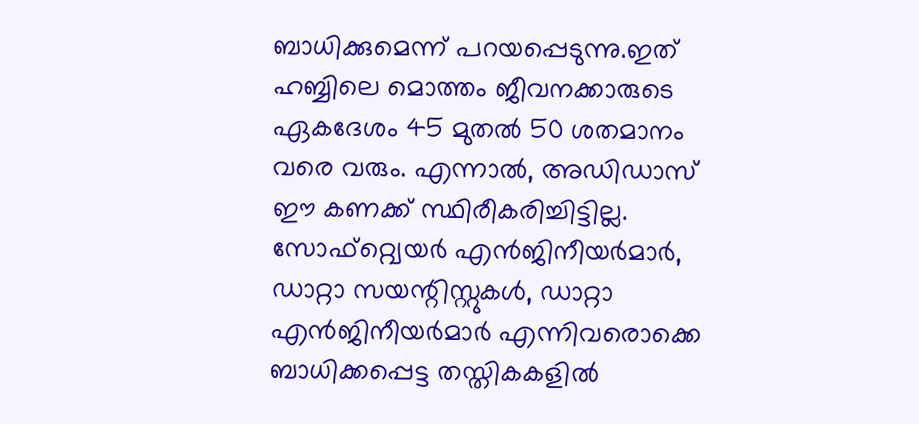ബാധിക്കുമെന്ന് പറയപ്പെടുന്നു.ഇത് ഹബ്ബിലെ മൊത്തം ജീവനക്കാരുടെ ഏകദേശം 45 മുതല്‍ 50 ശതമാനം വരെ വരും. എന്നാല്‍, അഡിഡാസ് ഈ കണക്ക് സ്ഥിരീകരിച്ചിട്ടില്ല. സോഫ്റ്റ്വെയര്‍ എന്‍ജിനീയര്‍മാര്‍, ഡാറ്റാ സയന്റിസ്റ്റുകള്‍, ഡാറ്റാ എന്‍ജിനീയര്‍മാര്‍ എന്നിവരൊക്കെ ബാധിക്കപ്പെട്ട തസ്തികകളില്‍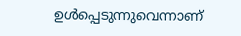ഉള്‍പ്പെടുന്നുവെന്നാണ്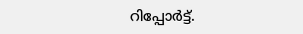റിപ്പോര്‍ട്ട്.